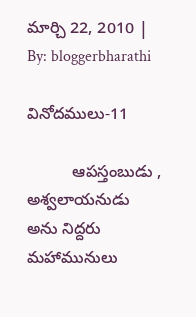మార్చి 22, 2010 | By: bloggerbharathi

వినోదములు-11

          ఆపస్తంబుడు , అశ్వలాయనుడు అను నిద్దరు మహామునులు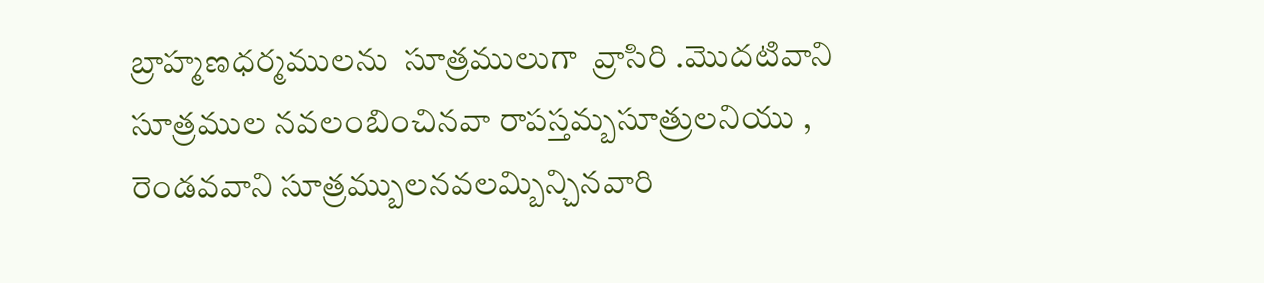బ్రాహ్మణధర్మములను  సూత్రములుగా  వ్రాసిరి .మొదటివాని సూత్రముల నవలంబించినవా రాపస్తమ్బసూత్రులనియు , రెండవవాని సూత్రమ్బులనవలమ్బిన్చినవారి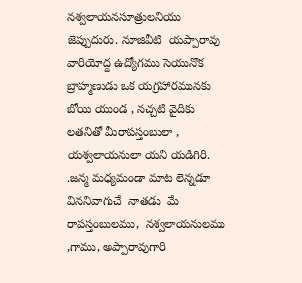నశ్వలాయనసూత్రులనియు జెప్పుదురు. నూజివీటి  యప్పారావు వారియోద్ద ఉద్యోగము సెయునొక బ్రాహ్మణుడు ఒక యగ్రహారమునకు బోయి యుండ , నచ్చటి వైదికు లతనితో మీరాపస్తంబులా , యశ్వలాయనులా యని యడిగిరి. .జన్మ మధ్యమండా మాట లెన్నడూ విననివాగుచే  నాతడు  మే రాపస్తంబులము,  నశ్వలాయనులము  ,గాము, అప్పారావుగారి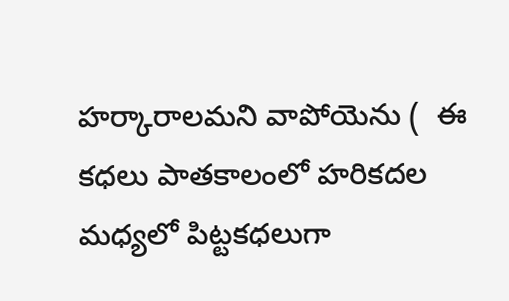హర్కారాలమని వాపోయెను (  ఈ కధలు పాతకాలంలో హరికదల మధ్యలో పిట్టకధలుగా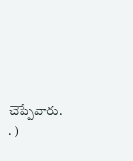చెప్పేవారు. . )